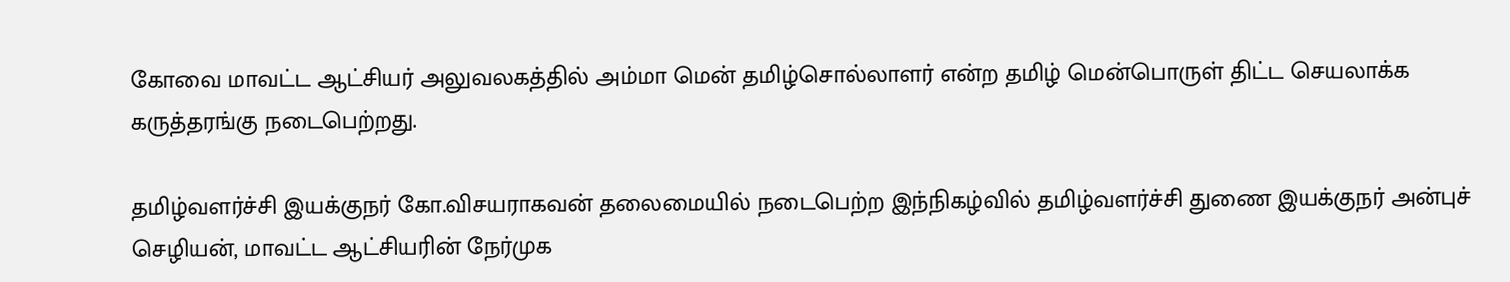கோவை மாவட்ட ஆட்சியர் அலுவலகத்தில் அம்மா மென் தமிழ்சொல்லாளர் என்ற தமிழ் மென்பொருள் திட்ட செயலாக்க கருத்தரங்கு நடைபெற்றது.

தமிழ்வளர்ச்சி இயக்குநர் கோ.விசயராகவன் தலைமையில் நடைபெற்ற இந்நிகழ்வில் தமிழ்வளர்ச்சி துணை இயக்குநர் அன்புச் செழியன், மாவட்ட ஆட்சியரின் நேர்முக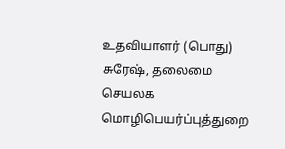உதவியாளர் (பொது) சுரேஷ், தலைமை செயலக மொழிபெயர்ப்புத்துறை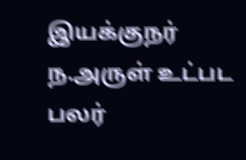இயக்குநர் ந.அருள் உட்பட பலர்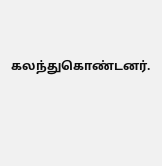கலந்துகொண்டனர்.